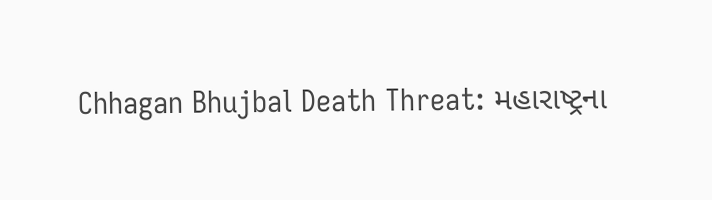Chhagan Bhujbal Death Threat: મહારાષ્ટ્રના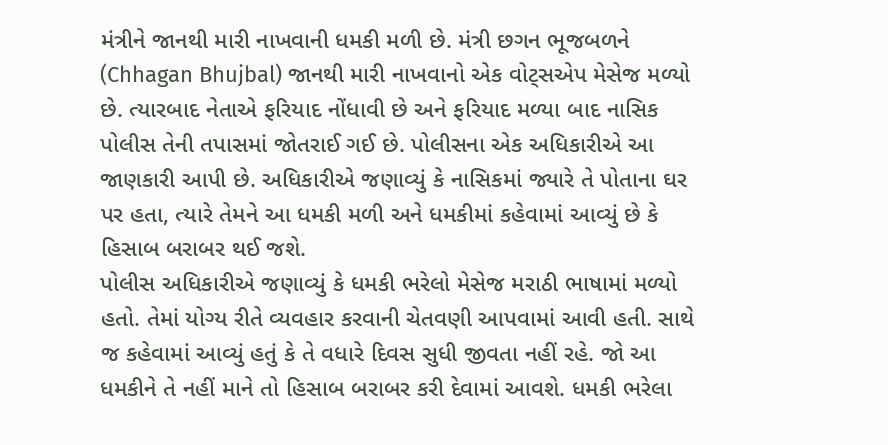મંત્રીને જાનથી મારી નાખવાની ધમકી મળી છે. મંત્રી છગન ભૂજબળને (Chhagan Bhujbal) જાનથી મારી નાખવાનો એક વોટ્સએપ મેસેજ મળ્યો છે. ત્યારબાદ નેતાએ ફરિયાદ નોંધાવી છે અને ફરિયાદ મળ્યા બાદ નાસિક પોલીસ તેની તપાસમાં જોતરાઈ ગઈ છે. પોલીસના એક અધિકારીએ આ જાણકારી આપી છે. અધિકારીએ જણાવ્યું કે નાસિકમાં જ્યારે તે પોતાના ઘર પર હતા, ત્યારે તેમને આ ધમકી મળી અને ધમકીમાં કહેવામાં આવ્યું છે કે હિસાબ બરાબર થઈ જશે.
પોલીસ અધિકારીએ જણાવ્યું કે ધમકી ભરેલો મેસેજ મરાઠી ભાષામાં મળ્યો હતો. તેમાં યોગ્ય રીતે વ્યવહાર કરવાની ચેતવણી આપવામાં આવી હતી. સાથે જ કહેવામાં આવ્યું હતું કે તે વધારે દિવસ સુધી જીવતા નહીં રહે. જો આ ધમકીને તે નહીં માને તો હિસાબ બરાબર કરી દેવામાં આવશે. ધમકી ભરેલા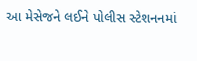આ મેસેજને લઈને પોલીસ સ્ટેશનનમાં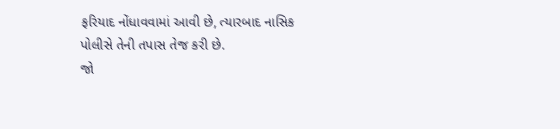ફરિયાદ નોંધાવવામાં આવી છે, ત્યારબાદ નાસિક પોલીસે તેની તપાસ તેજ કરી છે.
જો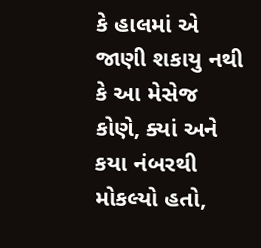કે હાલમાં એ જાણી શકાયુ નથી કે આ મેસેજ કોણે, ક્યાં અને કયા નંબરથી મોકલ્યો હતો,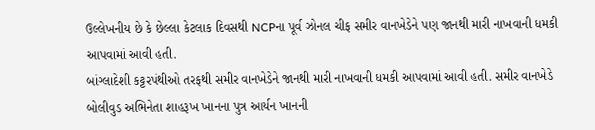ઉલ્લેખનીય છે કે છેલ્લા કેટલાક દિવસથી NCPના પૂર્વ ઝોનલ ચીફ સમીર વાનખેડેને પણ જાનથી મારી નાખવાની ધમકી આપવામાં આવી હતી.
બાંગ્લાદેશી કટ્ટરપંથીઓ તરફથી સમીર વાનખેડેને જાનથી મારી નાખવાની ધમકી આપવામાં આવી હતી. સમીર વાનખેડે બોલીવુડ અભિનેતા શાહરૂખ ખાનના પુત્ર આર્યન ખાનની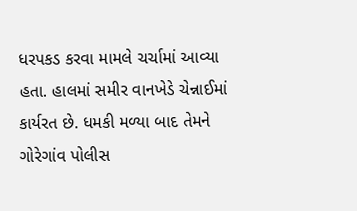ધરપકડ કરવા મામલે ચર્ચામાં આવ્યા હતા. હાલમાં સમીર વાનખેડે ચેન્નાઈમાં કાર્યરત છે. ધમકી મળ્યા બાદ તેમને ગોરેગાંવ પોલીસ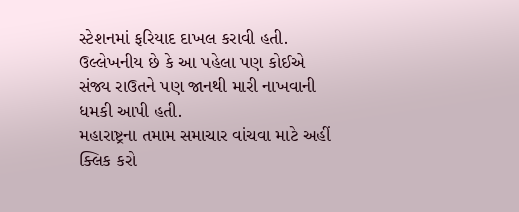સ્ટેશનમાં ફરિયાદ દાખલ કરાવી હતી. ઉલ્લેખનીય છે કે આ પહેલા પણ કોઈએ સંજ્ય રાઉતને પણ જાનથી મારી નાખવાની ધમકી આપી હતી.
મહારાષ્ટ્રના તમામ સમાચાર વાંચવા માટે અહીં ક્લિક કરો